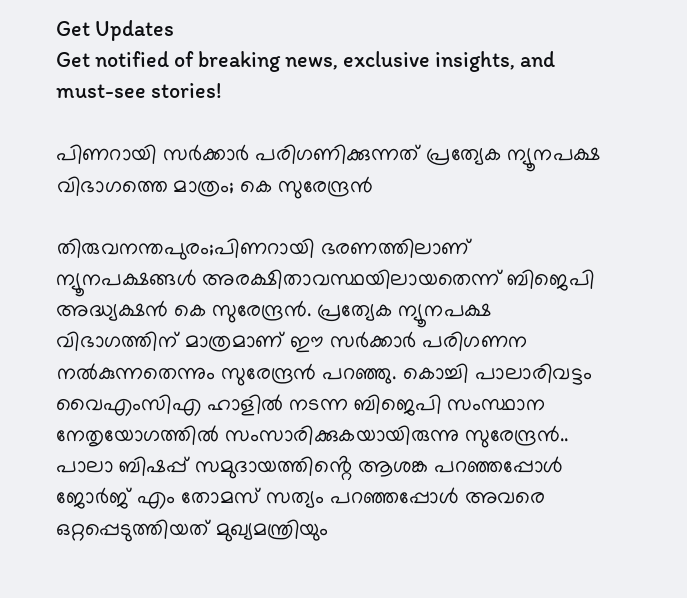Get Updates
Get notified of breaking news, exclusive insights, and must-see stories!

പിണറായി സർക്കാർ പരിഗണിക്കുന്നത് പ്രത്യേക ന്യൂനപക്ഷ വിഭാഗത്തെ മാത്രം; കെ സുരേന്ദ്രൻ

തിരുവനന്തപുരം;പിണറായി ഭരണത്തിലാണ് ന്യൂനപക്ഷങ്ങൾ അരക്ഷിതാവസ്ഥയിലായതെന്ന് ബിജെപി അദ്ധ്യക്ഷൻ കെ സുരേന്ദ്രൻ. പ്രത്യേക ന്യൂനപക്ഷ വിഭാഗത്തിന് മാത്രമാണ് ഈ സർക്കാർ പരിഗണന നൽകുന്നതെന്നും സുരേന്ദ്രൻ പറഞ്ഞു. കൊച്ചി പാലാരിവട്ടം വൈഎംസിഎ ഹാളിൽ നടന്ന ബിജെപി സംസ്ഥാന നേതൃയോഗത്തിൽ സംസാരിക്കുകയായിരുന്നു സുരേന്ദ്രൻ.. പാലാ ബിഷപ്പ് സമുദായത്തിൻ്റെ ആശങ്ക പറഞ്ഞപ്പോൾ ജോർജ് എം തോമസ് സത്യം പറഞ്ഞപ്പോൾ അവരെ ഒറ്റപ്പെടുത്തിയത് മുഖ്യമന്ത്രിയും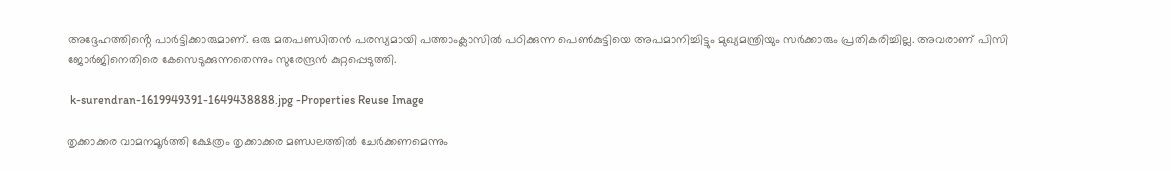അദ്ദേഹത്തിൻ്റെ പാർട്ടിക്കാരുമാണ്. ഒരു മതപണ്ഡിതൻ പരസ്യമായി പത്താംക്ലാസിൽ പഠിക്കുന്ന പെൺകുട്ടിയെ അപമാനിച്ചിട്ടും മുഖ്യമന്ത്രിയും സർക്കാരും പ്രതികരിച്ചില്ല. അവരാണ് പിസി ജോർജിനെതിരെ കേസെടുക്കുന്നതെന്നും സുരേന്ദ്രൻ കുറ്റപ്പെടുത്തി.

 k-surendran-1619949391-1649438888.jpg -Properties Reuse Image

തൃക്കാക്കര വാമനമൂർത്തി ക്ഷേത്രം തൃക്കാക്കര മണ്ഡലത്തിൽ ചേർക്കണമെന്നും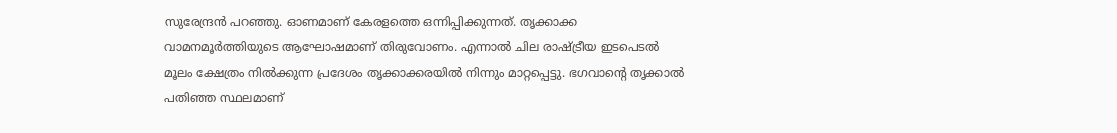സുരേന്ദ്രൻ പറഞ്ഞു. ഓണമാണ് കേരളത്തെ ഒന്നിപ്പിക്കുന്നത്. തൃക്കാക്ക വാമനമൂർത്തിയുടെ ആഘോഷമാണ് തിരുവോണം. എന്നാൽ ചില രാഷ്ട്രീയ ഇടപെടൽ മൂലം ക്ഷേത്രം നിൽക്കുന്ന പ്രദേശം തൃക്കാക്കരയിൽ നിന്നും മാറ്റപ്പെട്ടു. ഭഗവാൻ്റെ തൃക്കാൽ പതിഞ്ഞ സ്ഥലമാണ്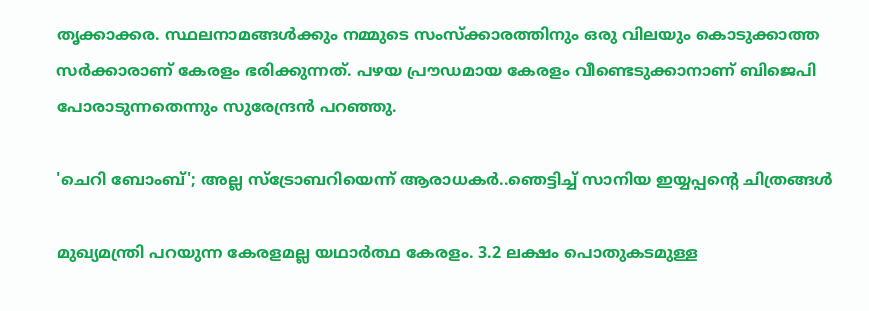തൃക്കാക്കര. സ്ഥലനാമങ്ങൾക്കും നമ്മുടെ സംസ്ക്കാരത്തിനും ഒരു വിലയും കൊടുക്കാത്ത സർക്കാരാണ് കേരളം ഭരിക്കുന്നത്. പഴയ പ്രൗഡമായ കേരളം വീണ്ടെടുക്കാനാണ് ബിജെപി പോരാടുന്നതെന്നും സുരേന്ദ്രൻ പറഞ്ഞു.

'ചെറി ബോംബ്'; അല്ല സ്ട്രോബറിയെന്ന് ആരാധകർ..ഞെട്ടിച്ച് സാനിയ ഇയ്യപ്പന്റെ ചിത്രങ്ങൾ

മുഖ്യമന്ത്രി പറയുന്ന കേരളമല്ല യഥാർത്ഥ കേരളം. 3.2 ലക്ഷം പൊതുകടമുള്ള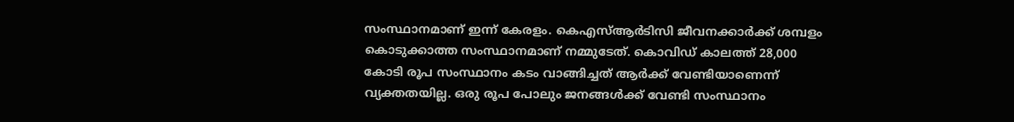സംസ്ഥാനമാണ് ഇന്ന് കേരളം. കെഎസ്ആർടിസി ജീവനക്കാർക്ക് ശമ്പളം കൊടുക്കാത്ത സംസ്ഥാനമാണ് നമ്മുടേത്. കൊവിഡ് കാലത്ത് 28,000 കോടി രൂപ സംസ്ഥാനം കടം വാങ്ങിച്ചത് ആർക്ക് വേണ്ടിയാണെന്ന് വ്യക്തതയില്ല. ഒരു രൂപ പോലും ജനങ്ങൾക്ക് വേണ്ടി സംസ്ഥാനം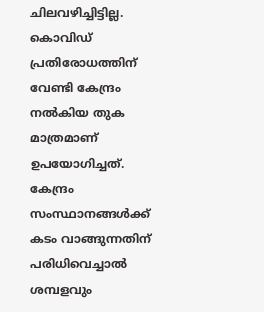ചിലവഴിച്ചിട്ടില്ല. കൊവിഡ് പ്രതിരോധത്തിന് വേണ്ടി കേന്ദ്രം നൽകിയ തുക മാത്രമാണ് ഉപയോഗിച്ചത്. കേന്ദ്രം സംസ്ഥാനങ്ങൾക്ക് കടം വാങ്ങുന്നതിന് പരിധിവെച്ചാൽ ശമ്പളവും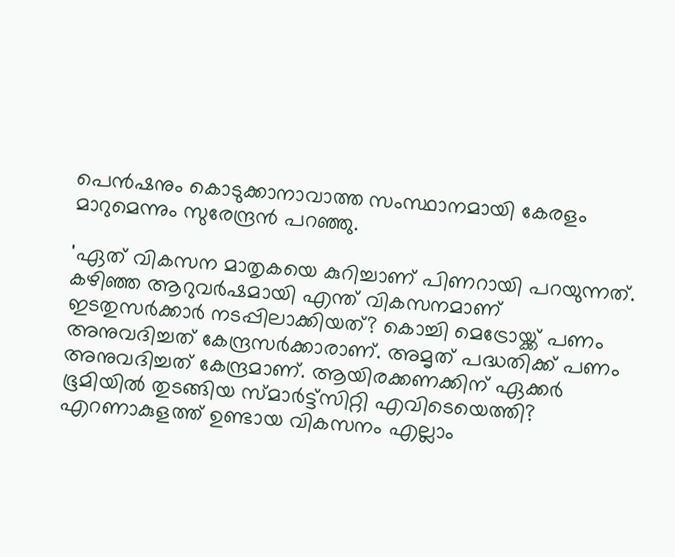പെൻഷനും കൊടുക്കാനാവാത്ത സംസ്ഥാനമായി കേരളം മാറുമെന്നും സുരേന്ദ്രൻ പറഞ്ഞു.

'ഏത് വികസന മാതൃകയെ കുറിച്ചാണ് പിണറായി പറയുന്നത്. കഴിഞ്ഞ ആറുവർഷമായി എന്ത് വികസനമാണ് ഇടതുസർക്കാർ നടപ്പിലാക്കിയത്? കൊച്ചി മെട്രോയ്ക്ക് പണം അനുവദിച്ചത് കേന്ദ്രസർക്കാരാണ്. അമൃത് പദ്ധതിക്ക് പണം അനുവദിച്ചത് കേന്ദ്രമാണ്. ആയിരക്കണക്കിന് ഏക്കർ ഭൂമിയിൽ തുടങ്ങിയ സ്മാർട്ട്സിറ്റി എവിടെയെത്തി? എറണാകുളത്ത് ഉണ്ടായ വികസനം എല്ലാം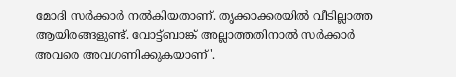മോദി സർക്കാർ നൽകിയതാണ്. തൃക്കാക്കരയിൽ വീടില്ലാത്ത ആയിരങ്ങളുണ്ട്. വോട്ട്ബാങ്ക് അല്ലാത്തതിനാൽ സർക്കാർ അവരെ അവഗണിക്കുകയാണ്'.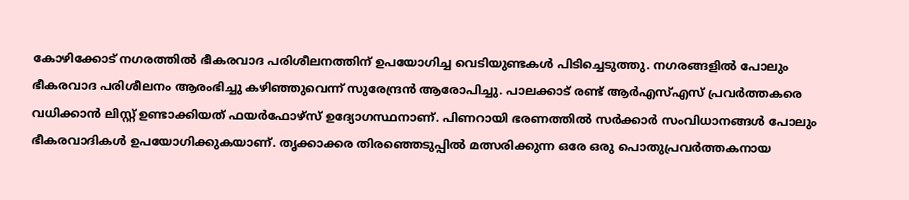കോഴിക്കോട് നഗരത്തിൽ ഭീകരവാദ പരിശീലനത്തിന് ഉപയോഗിച്ച വെടിയുണ്ടകൾ പിടിച്ചെടുത്തു. നഗരങ്ങളിൽ പോലും ഭീകരവാദ പരിശീലനം ആരംഭിച്ചു കഴിഞ്ഞുവെന്ന് സുരേന്ദ്രൻ ആരോപിച്ചു. പാലക്കാട് രണ്ട് ആർഎസ്എസ് പ്രവർത്തകരെ വധിക്കാൻ ലിസ്റ്റ് ഉണ്ടാക്കിയത് ഫയർഫോഴ്സ് ഉദ്യോഗസ്ഥനാണ്. പിണറായി ഭരണത്തിൽ സർക്കാർ സംവിധാനങ്ങൾ പോലും ഭീകരവാദികൾ ഉപയോഗിക്കുകയാണ്. തൃക്കാക്കര തിരഞ്ഞെടുപ്പിൽ മത്സരിക്കുന്ന ഒരേ ഒരു പൊതുപ്രവർത്തകനായ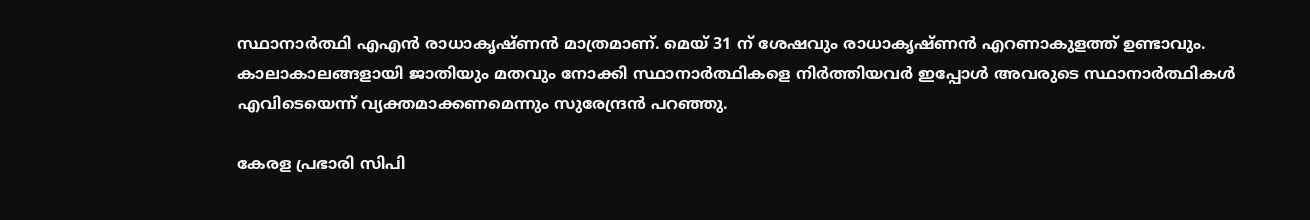സ്ഥാനാർത്ഥി എഎൻ രാധാകൃഷ്ണൻ മാത്രമാണ്. മെയ് 31 ന് ശേഷവും രാധാകൃഷ്ണൻ എറണാകുളത്ത് ഉണ്ടാവും. കാലാകാലങ്ങളായി ജാതിയും മതവും നോക്കി സ്ഥാനാർത്ഥികളെ നിർത്തിയവർ ഇപ്പോൾ അവരുടെ സ്ഥാനാർത്ഥികൾ എവിടെയെന്ന് വ്യക്തമാക്കണമെന്നും സുരേന്ദ്രൻ പറഞ്ഞു.

കേരള പ്രഭാരി സിപി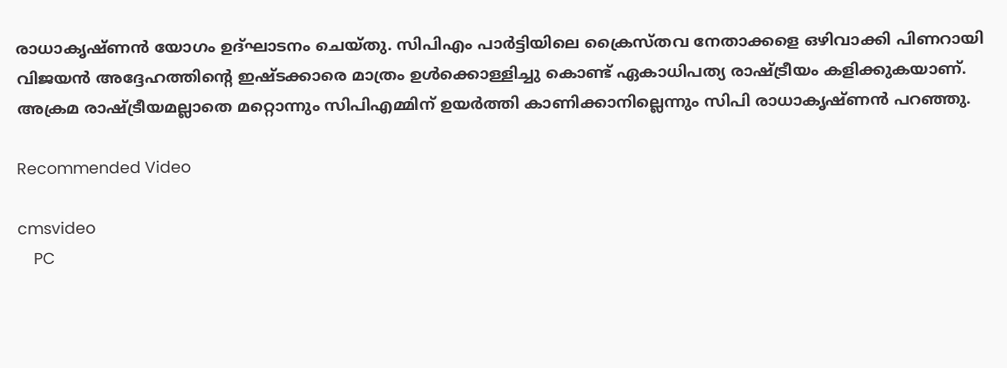രാധാകൃഷ്ണൻ യോഗം ഉദ്ഘാടനം ചെയ്തു. സിപിഎം പാർട്ടിയിലെ ക്രൈസ്തവ നേതാക്കളെ ഒഴിവാക്കി പിണറായി വിജയൻ അദ്ദേഹത്തിൻ്റെ ഇഷ്ടക്കാരെ മാത്രം ഉൾക്കൊള്ളിച്ചു കൊണ്ട് ഏകാധിപത്യ രാഷ്ട്രീയം കളിക്കുകയാണ്. അക്രമ രാഷ്ട്രീയമല്ലാതെ മറ്റൊന്നും സിപിഎമ്മിന് ഉയർത്തി കാണിക്കാനില്ലെന്നും സിപി രാധാകൃഷ്ണൻ പറഞ്ഞു.

Recommended Video

cmsvideo
    PC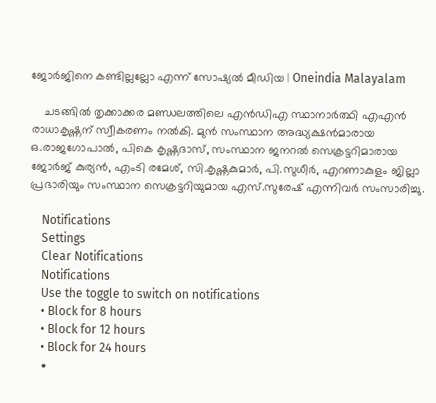ജോര്‍ജിനെ കണ്ടില്ലല്ലോ എന്ന് സോഷ്യല്‍ മീഡിയ | Oneindia Malayalam

    ചടങ്ങിൽ തൃക്കാക്കര മണ്ഡലത്തിലെ എൻഡിഎ സ്ഥാനാർത്ഥി എഎൻ രാധാകൃഷ്ണന് സ്വീകരണം നൽകി. മുൻ സംസ്ഥാന അദ്ധ്യക്ഷൻമാരായ ഒ.രാജഗോപാൽ, പികെ കൃഷ്ണദാസ്, സംസ്ഥാന ജനറൽ സെക്രട്ടറിമാരായ ജോർജ് കുര്യൻ, എംടി രമേശ്, സി.കൃഷ്ണകുമാർ, പി.സുധീർ, എറണാകുളം ജില്ലാ പ്രഭാരിയും സംസ്ഥാന സെക്രട്ടറിയുമായ എസ്.സുരേഷ് എന്നിവർ സംസാരിച്ചു.

    Notifications
    Settings
    Clear Notifications
    Notifications
    Use the toggle to switch on notifications
    • Block for 8 hours
    • Block for 12 hours
    • Block for 24 hours
    •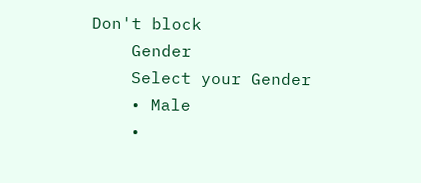Don't block
    Gender
    Select your Gender
    • Male
    •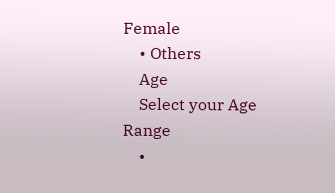Female
    • Others
    Age
    Select your Age Range
    •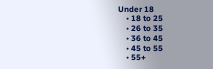Under 18
    • 18 to 25
    • 26 to 35
    • 36 to 45
    • 45 to 55
    • 55+